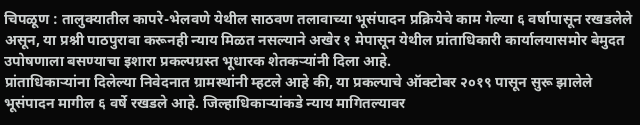चिपळूण : तालुक्यातील कापरे-भेलवणे येथील साठवण तलावाच्या भूसंपादन प्रक्रियेचे काम गेल्या ६ वर्षापासून रखडलेले असून, या प्रश्नी पाठपुरावा करूनही न्याय मिळत नसल्याने अखेर १ मेपासून येथील प्रांताधिकारी कार्यालयासमोर बेमुदत उपोषणाला बसण्याचा इशारा प्रकल्पग्रस्त भूधारक शेतकऱ्यांनी दिला आहे.
प्रांताधिकाऱ्यांना दिलेल्या निवेदनात ग्रामस्थांनी म्हटले आहे की, या प्रकल्पाचे ऑक्टोबर २०१९ पासून सुरू झालेले भूसंपादन मागील ६ वर्षे रखडले आहे. जिल्हाधिकाऱ्यांकडे न्याय मागितल्यावर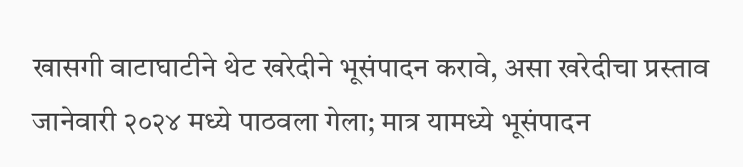खासगी वाटाघाटीने थेट खरेदीने भूसंपादन करावे, असा खरेदीचा प्रस्ताव जानेवारी २०२४ मध्ये पाठवला गेला; मात्र यामध्ये भूसंपादन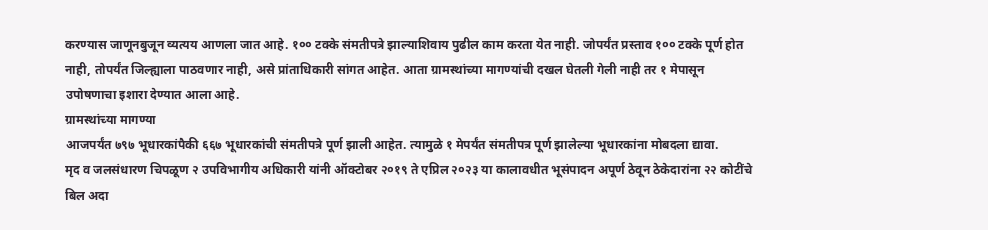करण्यास जाणूनबुजून व्यत्यय आणला जात आहे. १०० टक्के संमतीपत्रे झाल्याशिवाय पुढील काम करता येत नाही. जोपर्यंत प्रस्ताव १०० टक्के पूर्ण होत नाही, तोपर्यंत जिल्ह्याला पाठवणार नाही, असे प्रांताधिकारी सांगत आहेत. आता ग्रामस्थांच्या मागण्यांची दखल घेतली गेली नाही तर १ मेपासून उपोषणाचा इशारा देण्यात आला आहे.
ग्रामस्थांच्या मागण्या
आजपर्यंत ७९७ भूधारकांपैकी ६६७ भूधारकांची संमतीपत्रे पूर्ण झाली आहेत. त्यामुळे १ मेपर्यंत संमतीपत्र पूर्ण झालेल्या भूधारकांना मोबदला द्यावा.
मृद व जलसंधारण चिपळूण २ उपविभागीय अधिकारी यांनी ऑक्टोबर २०१९ ते एप्रिल २०२३ या कालावधीत भूसंपादन अपूर्ण ठेवून ठेकेदारांना २२ कोटींचे बिल अदा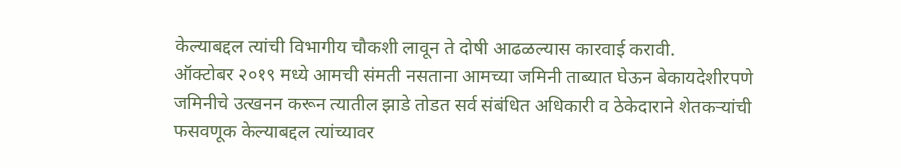केल्याबद्दल त्यांची विभागीय चौकशी लावून ते दोषी आढळल्यास कारवाई करावी.
ऑक्टोबर २०१९ मध्ये आमची संमती नसताना आमच्या जमिनी ताब्यात घेऊन बेकायदेशीरपणे जमिनीचे उत्खनन करून त्यातील झाडे तोडत सर्व संबंधित अधिकारी व ठेकेदाराने शेतकऱ्यांची फसवणूक केल्याबद्दल त्यांच्यावर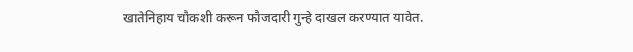खातेनिहाय चौकशी करून फौजदारी गुन्हे दाखल करण्यात यावेत.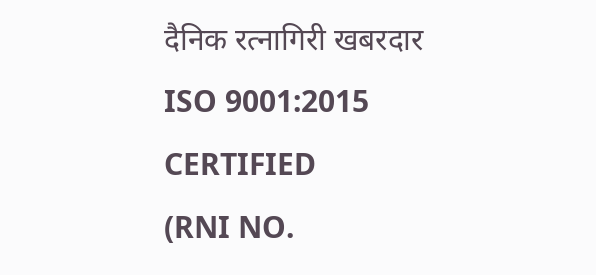दैनिक रत्नागिरी खबरदार
ISO 9001:2015 CERTIFIED
(RNI NO.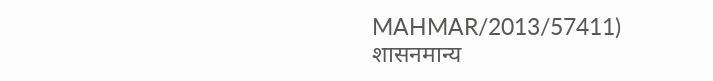MAHMAR/2013/57411)
शासनमान्य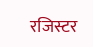रजिस्टर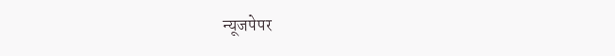न्यूजपेपर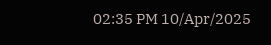02:35 PM 10/Apr/2025